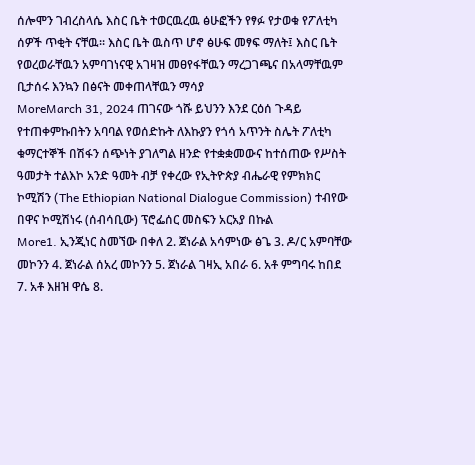ሰሎሞን ገብረስላሴ እስር ቤት ተወርዉረዉ ፅሁፎችን የፃፉ የታወቁ የፖለቲካ ሰዎች ጥቂት ናቸዉ፡፡ እስር ቤት ዉስጥ ሆኖ ፅሁፍ መፃፍ ማለት፤ እስር ቤት የወረወራቸዉን አምባገነናዊ አገዛዝ መፀየፋቸዉን ማረጋገጫና በአላማቸዉም ቢታሰሩ እንኳን በፅናት መቀጠላቸዉን ማሳያ
MoreMarch 31, 2024 ጠገናው ጎሹ ይህንን እንደ ርዕሰ ጉዳይ የተጠቀምኩበትን አባባል የወሰድኩት ለእኩያን የጎሳ አጥንት ስሌት ፖለቲካ ቁማርተኞች በሽፋን ሰጭነት ያገለግል ዘንድ የተቋቋመውና ከተሰጠው የሥስት ዓመታት ተልእኮ አንድ ዓመት ብቻ የቀረው የኢትዮጵያ ብሔራዊ የምክክር ኮሚሽን (The Ethiopian National Dialogue Commission) ተብየው በዋና ኮሚሽነሩ (ሰብሳቢው) ፕሮፌሰር መስፍን አርአያ በኩል
More1. ኢንጂነር ስመኘው በቀለ 2. ጀነራል አሳምነው ፅጌ 3. ዶ/ር አምባቸው መኮንን 4. ጀነራል ሰአረ መኮንን 5. ጀነራል ገዛኢ አበራ 6. አቶ ምግባሩ ከበደ 7. አቶ እዘዝ ዋሴ 8.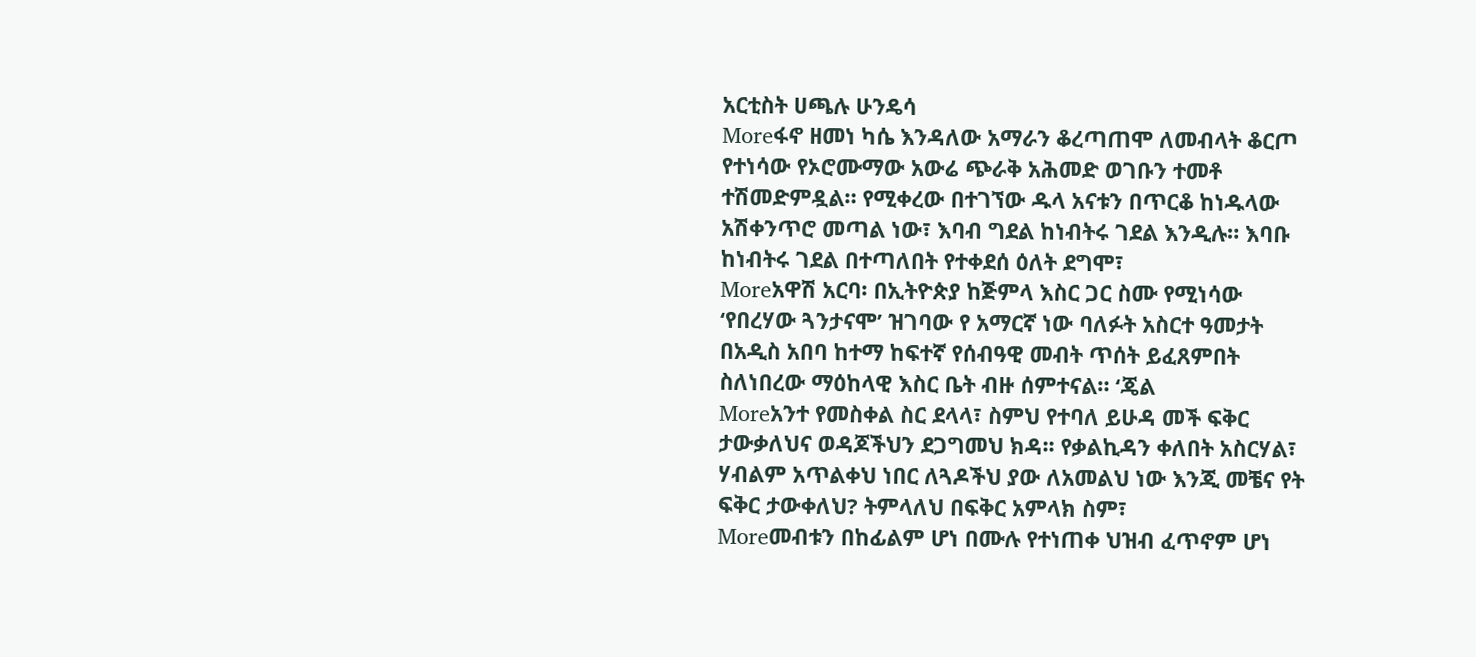አርቲስት ሀጫሉ ሁንዴሳ
Moreፋኖ ዘመነ ካሴ እንዳለው አማራን ቆረጣጠሞ ለመብላት ቆርጦ የተነሳው የኦሮሙማው አውሬ ጭራቅ አሕመድ ወገቡን ተመቶ ተሽመድምዷል። የሚቀረው በተገኘው ዱላ አናቱን በጥርቆ ከነዱላው አሽቀንጥሮ መጣል ነው፣ እባብ ግደል ከነብትሩ ገደል እንዲሉ። እባቡ ከነብትሩ ገደል በተጣለበት የተቀደሰ ዕለት ደግሞ፣
Moreአዋሽ አርባ፡ በኢትዮጵያ ከጅምላ እስር ጋር ስሙ የሚነሳው ‘የበረሃው ጓንታናሞ’ ዝገባው የ አማርኛ ነው ባለፉት አስርተ ዓመታት በአዲስ አበባ ከተማ ከፍተኛ የሰብዓዊ መብት ጥሰት ይፈጸምበት ስለነበረው ማዕከላዊ እስር ቤት ብዙ ሰምተናል። ‘ጄል
Moreአንተ የመስቀል ስር ደላላ፣ ስምህ የተባለ ይሁዳ መች ፍቅር ታውቃለህና ወዳጆችህን ደጋግመህ ክዳ፡፡ የቃልኪዳን ቀለበት አስርሃል፣ ሃብልም አጥልቀህ ነበር ለጓዶችህ ያው ለአመልህ ነው እንጂ መቼና የት ፍቅር ታውቀለህ? ትምላለህ በፍቅር አምላክ ስም፣
Moreመብቱን በከፊልም ሆነ በሙሉ የተነጠቀ ህዝብ ፈጥኖም ሆነ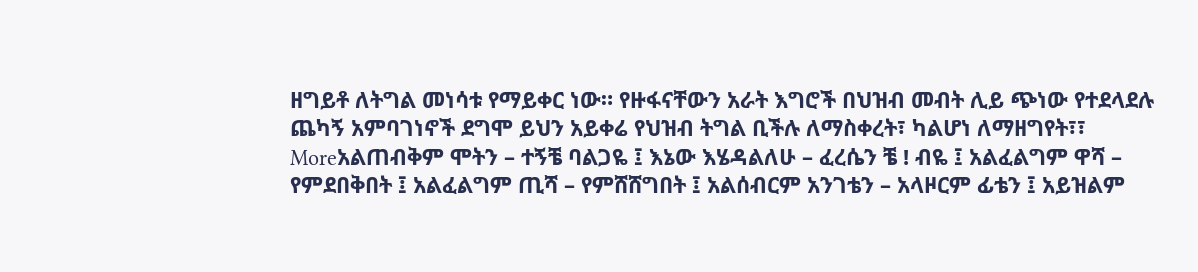ዘግይቶ ለትግል መነሳቱ የማይቀር ነው። የዙፋናቸውን አራት እግሮች በህዝብ መብት ሊይ ጭነው የተደላደሉ ጨካኝ አምባገነኖች ደግሞ ይህን አይቀሬ የህዝብ ትግል ቢችሉ ለማስቀረት፣ ካልሆነ ለማዘግየት፣፣
Moreአልጠብቅም ሞትን – ተኝቼ ባልጋዬ ፤ እኔው እሄዳልለሁ – ፈረሴን ቼ ! ብዬ ፤ አልፈልግም ዋሻ – የምደበቅበት ፤ አልፈልግም ጢሻ – የምሸሸግበት ፤ አልሰብርም አንገቴን – አላዞርም ፊቴን ፤ አይዝልም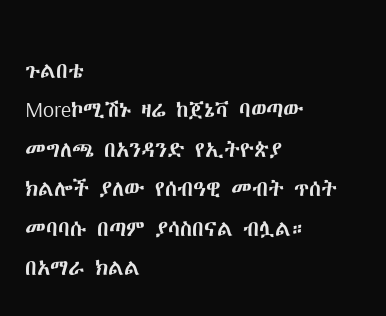ጉልበቴ
Moreኮሚሽኑ ዛሬ ከጀኔቫ ባወጣው መግለጫ በአንዳንድ የኢትዮጵያ ክልሎች ያለው የሰብዓዊ መብት ጥሰት መባባሱ በጣም ያሳስበናል ብሏል። በአማራ ክልል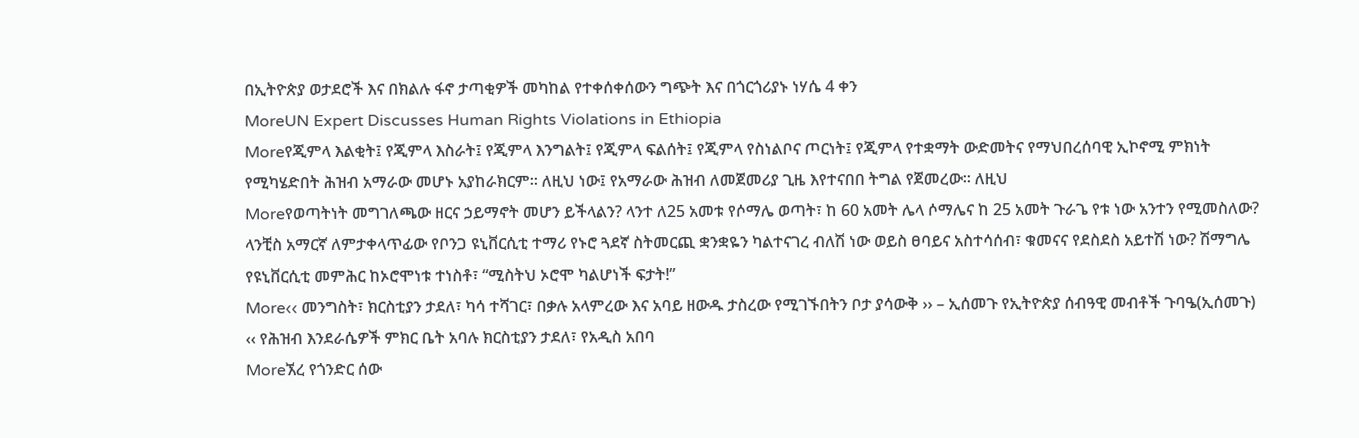በኢትዮጵያ ወታደሮች እና በክልሉ ፋኖ ታጣቂዎች መካከል የተቀሰቀሰውን ግጭት እና በጎርጎሪያኑ ነሃሴ 4 ቀን
MoreUN Expert Discusses Human Rights Violations in Ethiopia
Moreየጂምላ እልቂት፤ የጂምላ እስራት፤ የጂምላ እንግልት፤ የጂምላ ፍልሰት፤ የጂምላ የስነልቦና ጦርነት፤ የጂምላ የተቋማት ውድመትና የማህበረሰባዊ ኢኮኖሚ ምክነት የሚካሄድበት ሕዝብ አማራው መሆኑ አያከራክርም። ለዚህ ነው፤ የአማራው ሕዝብ ለመጀመሪያ ጊዜ እየተናበበ ትግል የጀመረው። ለዚህ
Moreየወጣትነት መግገለጫው ዘርና ኃይማኖት መሆን ይችላልን? ላንተ ለ25 አመቱ የሶማሌ ወጣት፣ ከ 60 አመት ሌላ ሶማሌና ከ 25 አመት ጉራጌ የቱ ነው አንተን የሚመስለው? ላንቺስ አማርኛ ለምታቀላጥፊው የቦንጋ ዩኒቨርሲቲ ተማሪ የኑሮ ጓደኛ ስትመርጪ ቋንቋዬን ካልተናገረ ብለሽ ነው ወይስ ፀባይና አስተሳሰብ፣ ቁመናና የደስደስ አይተሽ ነው? ሽማግሌ የዩኒቨርሲቲ መምሕር ከኦሮሞነቱ ተነስቶ፣ “ሚስትህ ኦሮሞ ካልሆነች ፍታት!”
More‹‹ መንግስት፣ ክርስቲያን ታደለ፣ ካሳ ተሻገር፣ በቃሉ አላምረው እና አባይ ዘውዱ ታስረው የሚገኙበትን ቦታ ያሳውቅ ›› – ኢሰመጉ የኢትዮጵያ ሰብዓዊ መብቶች ጉባዔ(ኢሰመጉ) ‹‹ የሕዝብ እንደራሴዎች ምክር ቤት አባሉ ክርስቲያን ታደለ፣ የአዲስ አበባ
Moreኧረ የጎንድር ሰው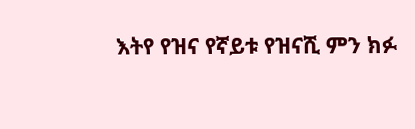እትየ የዝና የኛይቱ የዝናሺ ምን ክፉ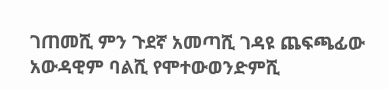ገጠመሺ ምን ጉደኛ አመጣሺ ገዳዩ ጨፍጫፊው አውዳዊም ባልሺ የሞተውወንድምሺ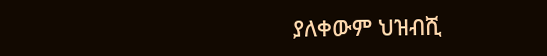ያለቀውም ህዝብሺ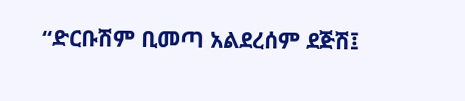“ድርቡሽም ቢመጣ አልደረሰም ደጅሽ፤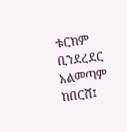ቱርክም ቢንደረደር አልመጣም ከበርሸ፤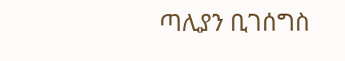ጣሊያን ቢገሰግስ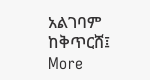አልገባም ከቅጥርሸ፤
More